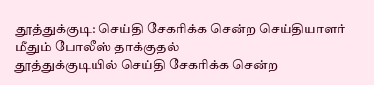தூத்துக்குடி: செய்தி சேகரிக்க சென்ற செய்தியாளர் மீதும் போலீஸ் தாக்குதல்
தூத்துக்குடியில் செய்தி சேகரிக்க சென்ற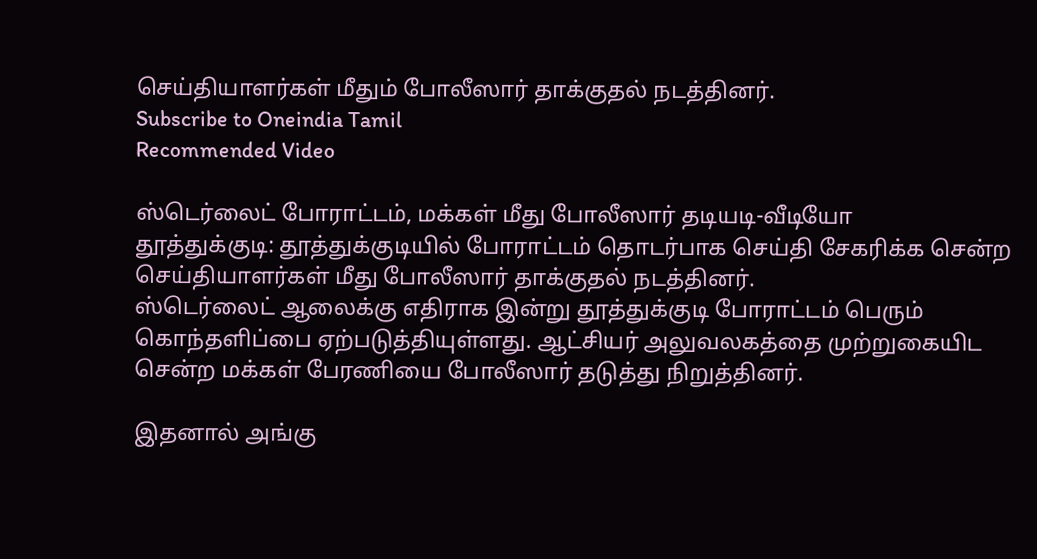செய்தியாளர்கள் மீதும் போலீஸார் தாக்குதல் நடத்தினர்.
Subscribe to Oneindia Tamil
Recommended Video

ஸ்டெர்லைட் போராட்டம், மக்கள் மீது போலீஸார் தடியடி-வீடியோ
தூத்துக்குடி: தூத்துக்குடியில் போராட்டம் தொடர்பாக செய்தி சேகரிக்க சென்ற செய்தியாளர்கள் மீது போலீஸார் தாக்குதல் நடத்தினர்.
ஸ்டெர்லைட் ஆலைக்கு எதிராக இன்று தூத்துக்குடி போராட்டம் பெரும் கொந்தளிப்பை ஏற்படுத்தியுள்ளது. ஆட்சியர் அலுவலகத்தை முற்றுகையிட சென்ற மக்கள் பேரணியை போலீஸார் தடுத்து நிறுத்தினர்.

இதனால் அங்கு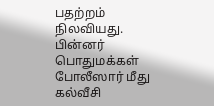பதற்றம் நிலவியது. பின்னர் பொதுமக்கள் போலீஸார் மீது கல்வீசி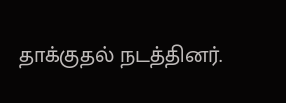தாக்குதல் நடத்தினர்.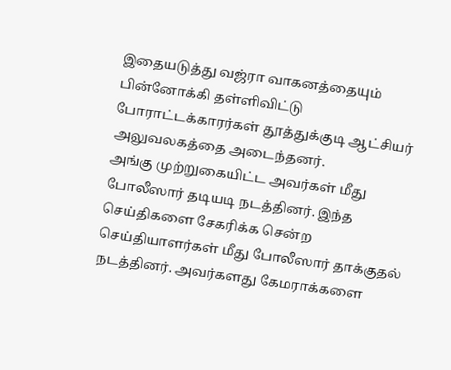இதையடுத்து வஜ்ரா வாகனத்தையும் பின்னோக்கி தள்ளிவிட்டு போராட்டக்காரர்கள் தூத்துக்குடி ஆட்சியர் அலுவலகத்தை அடைந்தனர்.
அங்கு முற்றுகையிட்ட அவர்கள் மீது போலீஸார் தடியடி நடத்தினர். இந்த செய்திகளை சேகரிக்க சென்ற செய்தியாளர்கள் மீது போலீஸார் தாக்குதல் நடத்தினர். அவர்களது கேமராக்களை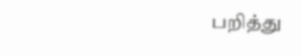பறித்து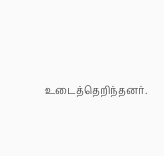உடைத்தெறிந்தனர்.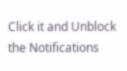Click it and Unblock the Notifications